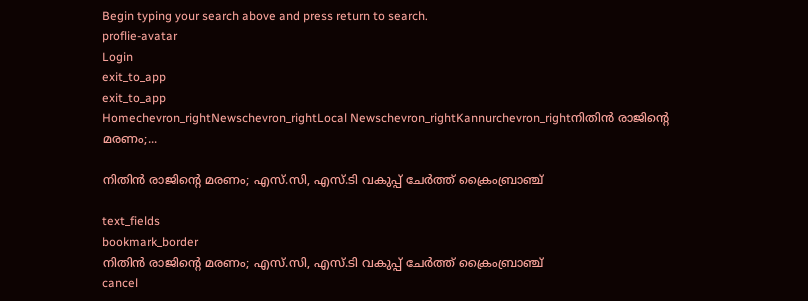Begin typing your search above and press return to search.
proflie-avatar
Login
exit_to_app
exit_to_app
Homechevron_rightNewschevron_rightLocal Newschevron_rightKannurchevron_rightനിതിൻ രാജിന്റെ മരണം;...

നിതിൻ രാജിന്റെ മരണം; എസ്.സി, എസ്.ടി വകുപ്പ് ചേർത്ത് ക്രൈംബ്രാഞ്ച്

text_fields
bookmark_border
നിതിൻ രാജിന്റെ മരണം; എസ്.സി, എസ്.ടി വകുപ്പ് ചേർത്ത് ക്രൈംബ്രാഞ്ച്
cancel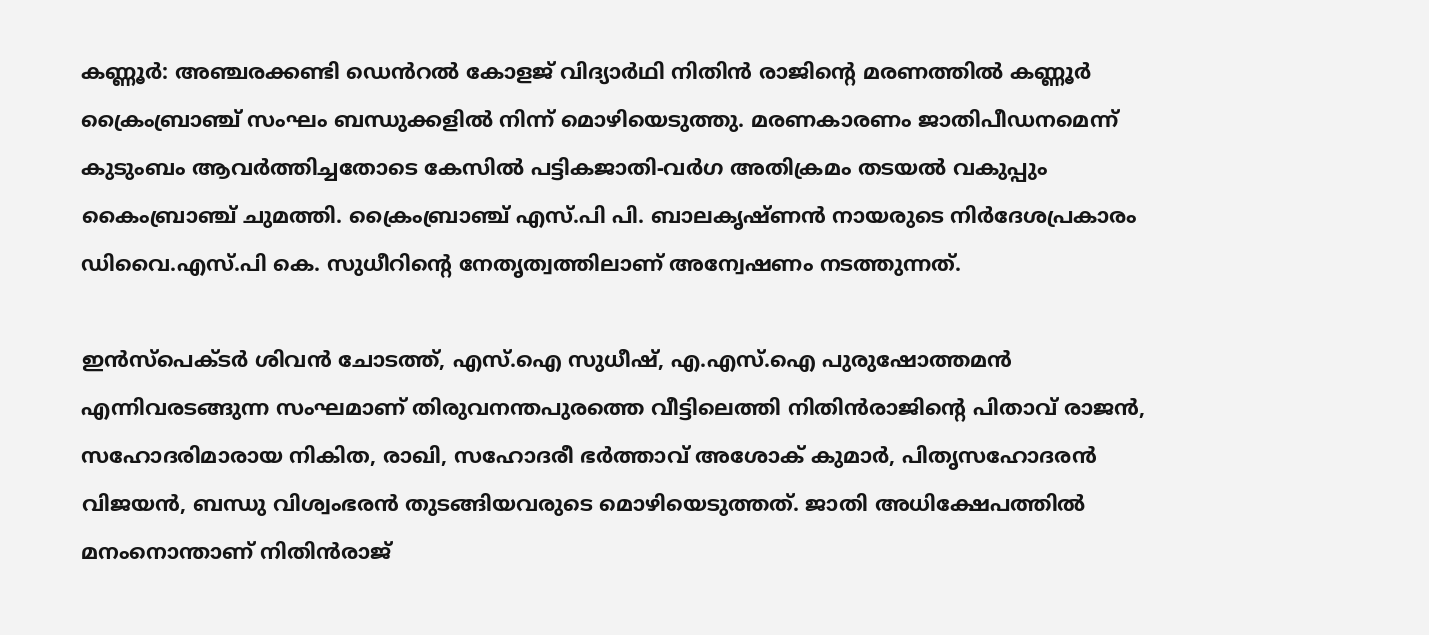കണ്ണൂർ: അഞ്ചരക്കണ്ടി ഡെൻറൽ കോളജ് വിദ്യാർഥി നിതിൻ രാജിന്റെ മരണത്തിൽ കണ്ണൂർ ക്രൈംബ്രാഞ്ച് സംഘം ബന്ധുക്കളിൽ നിന്ന് മൊഴിയെടുത്തു. മരണകാരണം ജാതിപീഡനമെന്ന് കുടുംബം ആവർത്തിച്ചതോടെ കേസിൽ പട്ടികജാതി-വർഗ അതിക്രമം തടയൽ വകുപ്പും കൈംബ്രാഞ്ച് ചുമത്തി. ക്രൈംബ്രാഞ്ച് എസ്.പി പി. ബാലകൃഷ്ണൻ നായരുടെ നിർദേശപ്രകാരം ഡിവൈ.എസ്.പി കെ. സുധീറിന്റെ നേതൃത്വത്തിലാണ് അന്വേഷണം നടത്തുന്നത്.

ഇൻസ്പെക്ടർ ശിവൻ ചോടത്ത്, എസ്.ഐ സുധീഷ്, എ.എസ്.ഐ പുരുഷോത്തമൻ എന്നിവരടങ്ങുന്ന സംഘമാണ് തിരുവനന്തപുരത്തെ വീട്ടിലെത്തി നിതിൻരാജിന്റെ പിതാവ് രാജൻ, സഹോദരിമാരായ നികിത, രാഖി, സഹോദരീ ഭർത്താവ് അശോക് കുമാർ, പിതൃസഹോദരൻ വിജയൻ, ബന്ധു വിശ്വംഭരൻ തുടങ്ങിയവരുടെ മൊഴിയെടുത്തത്. ജാതി അധിക്ഷേപത്തിൽ മനംനൊന്താണ് നിതിൻരാജ്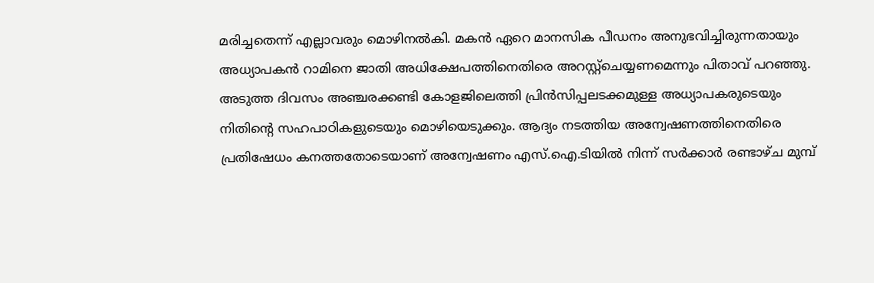മരിച്ചതെന്ന് എല്ലാവരും മൊഴിനൽകി. മകൻ ഏറെ മാനസിക പീഡനം അനുഭവിച്ചിരുന്നതായും അധ്യാപകൻ റാമിനെ ജാതി അധിക്ഷേപത്തിനെതിരെ അറസ്റ്റ്ചെയ്യണമെന്നും പിതാവ് പറഞ്ഞു. അടുത്ത ദിവസം അഞ്ചരക്കണ്ടി കോളജിലെത്തി പ്രിൻസിപ്പലടക്കമുള്ള അധ്യാപകരുടെയും നിതിന്റെ സഹപാഠികളുടെയും മൊഴിയെടുക്കും. ആദ്യം നടത്തിയ അന്വേഷണത്തിനെതിരെ പ്രതിഷേധം കനത്തതോടെയാണ് അന്വേഷണം എസ്.ഐ.ടിയിൽ നിന്ന് സർക്കാർ രണ്ടാഴ്ച മുമ്പ്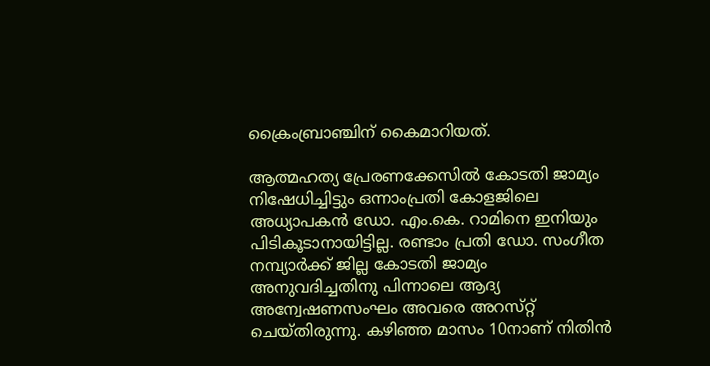ക്രൈംബ്രാഞ്ചിന് കൈമാറിയത്.

ആത്മഹത്യ പ്രേരണക്കേസിൽ കോടതി ജാമ്യം നിഷേധിച്ചിട്ടും ഒന്നാംപ്രതി കോളജിലെ അധ്യാപകൻ ഡോ. എം.കെ. റാമിനെ ഇനിയും പിടികൂടാനായിട്ടില്ല. രണ്ടാം പ്രതി ഡോ. സംഗീത നമ്പ്യാർക്ക് ജില്ല കോടതി ജാമ്യം അനുവദിച്ചതിനു പിന്നാലെ ആദ്യ അന്വേഷണസംഘം അവരെ അറസ്‌റ്റ് ചെയ്തിരുന്നു. കഴിഞ്ഞ മാസം 10നാണ് നിതിൻ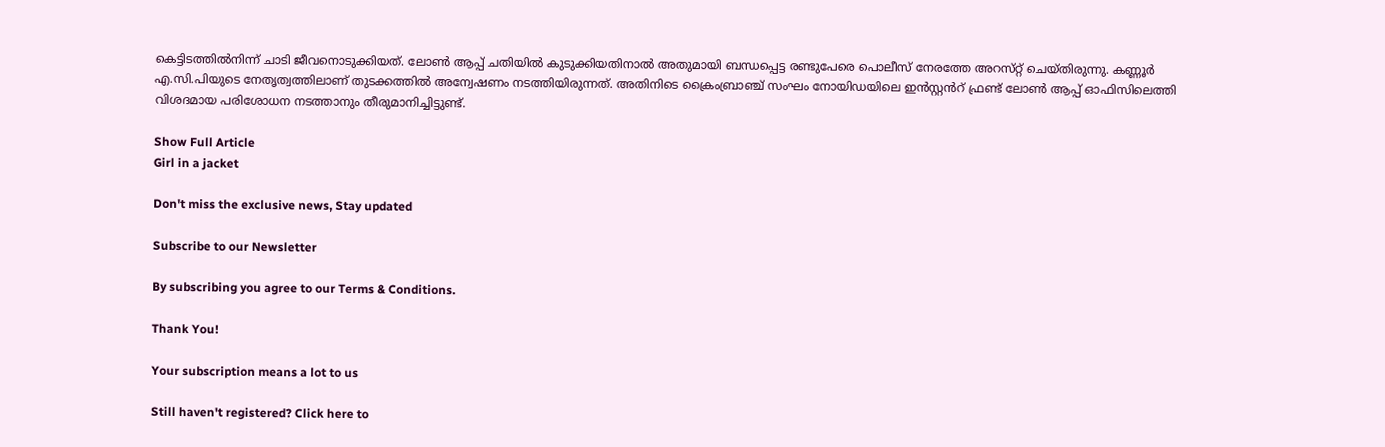കെട്ടിടത്തിൽനിന്ന് ചാടി ജീവനൊടുക്കിയത്. ലോൺ ആപ്പ് ചതിയിൽ കുടുക്കിയതിനാൽ അതുമായി ബന്ധപ്പെട്ട രണ്ടുപേരെ പൊലീസ് നേരത്തേ അറസ്‌റ്റ് ചെയ്തിരുന്നു. കണ്ണൂർ എ.സി.പിയുടെ നേതൃത്വത്തിലാണ് തുടക്കത്തിൽ അന്വേഷണം നടത്തിയിരുന്നത്. അതിനിടെ ക്രൈംബ്രാഞ്ച് സംഘം നോയിഡയിലെ ഇൻസ്റ്റൻറ് ഫ്രണ്ട് ലോൺ ആപ്പ് ഓഫിസിലെത്തി വിശദമായ പരിശോധന നടത്താനും തീരുമാനിച്ചിട്ടുണ്ട്.

Show Full Article
Girl in a jacket

Don't miss the exclusive news, Stay updated

Subscribe to our Newsletter

By subscribing you agree to our Terms & Conditions.

Thank You!

Your subscription means a lot to us

Still haven't registered? Click here to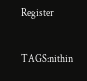Register

TAGS:nithin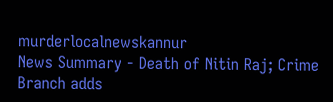murderlocalnewskannur
News Summary - Death of Nitin Raj; Crime Branch adds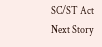SC/ST Act
Next Story